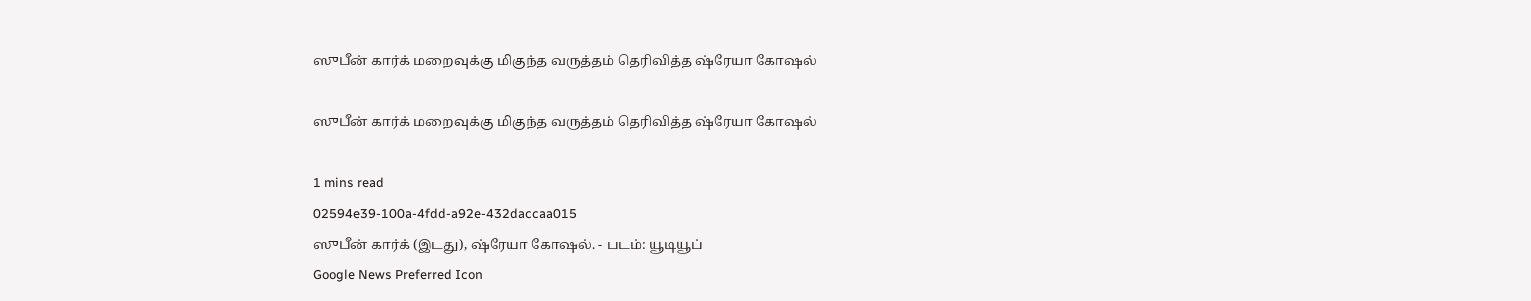ஸுபீன் கார்க் மறைவுக்கு மிகுந்த வருத்தம் தெரிவித்த ‌ஷ்ரேயா கோ‌ஷல்

ஸுபீன் கார்க் மறைவுக்கு மிகுந்த வருத்தம் தெரிவித்த ‌ஷ்ரேயா கோ‌ஷல்

1 mins read
02594e39-100a-4fdd-a92e-432daccaa015
ஸுபீன் கார்க் (இடது), ஷ்ரேயா கோ‌ஷல். - படம்: யூடியூப்
Google News Preferred Icon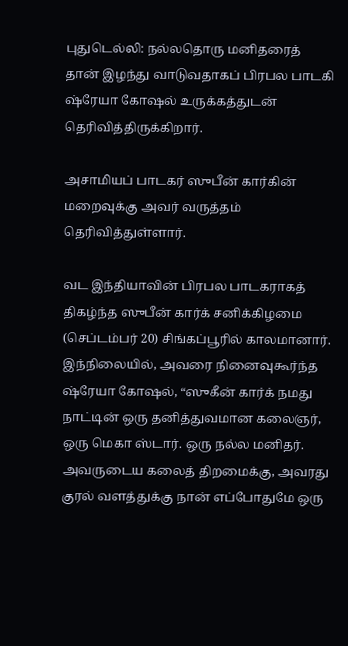புதுடெல்லி: நல்லதொரு மனிதரைத் தான் இழந்து வாடுவதாகப் பிரபல பாடகி ஷ்ரேயா கோஷல் உருக்கத்துடன் தெரிவித்திருக்கிறார்.

அசாமியப் பாடகர் ஸுபீன் கார்கின் மறைவுக்கு அவர் வருத்தம் தெரிவித்துள்ளார்.

வட இந்தியாவின் பிரபல பாடகராகத் திகழ்ந்த ஸுபீன் கார்க் சனிக்கிழமை (செப்டம்பர் 20) சிங்கப்பூரில் காலமானார். இந்நிலையில், அவரை நினைவுகூர்ந்த ஷ்ரேயா கோஷல், “ஸுகீன் கார்க் நமது நாட்டின் ஒரு தனித்துவமான கலைஞர், ஒரு மெகா ஸ்டார். ஒரு நல்ல மனிதர். அவருடைய கலைத் திறமைக்கு, அவரது குரல் வளத்துக்கு நான் எப்போதுமே ஒரு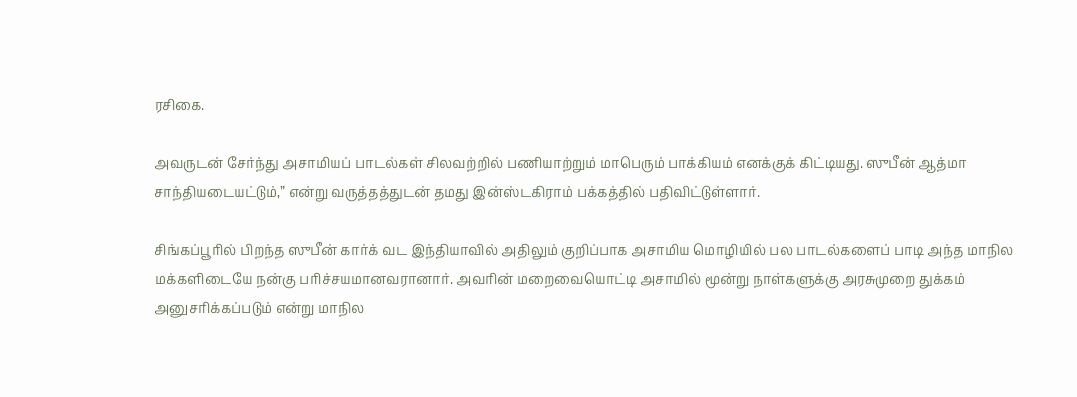ரசிகை.

அவருடன் சேர்ந்து அசாமியப் பாடல்கள் சிலவற்றில் பணியாற்றும் மாபெரும் பாக்கியம் எனக்குக் கிட்டியது. ஸுபீன் ஆத்மா சாந்தியடையட்டும்,” என்று வருத்தத்துடன் தமது இன்ஸ்டகிராம் பக்கத்தில் பதிவிட்டுள்ளார்.

சிங்கப்பூரில் பிறந்த ஸுபீன் கார்க் வட இந்தியாவில் அதிலும் குறிப்பாக அசாமிய மொழியில் பல பாடல்களைப் பாடி அந்த மாநில மக்களிடையே நன்கு பரிச்சயமானவரானார். அவரின் மறைவையொட்டி அசாமில் மூன்று நாள்களுக்கு அரசுமுறை துக்கம் அனுசரிக்கப்படும் என்று மாநில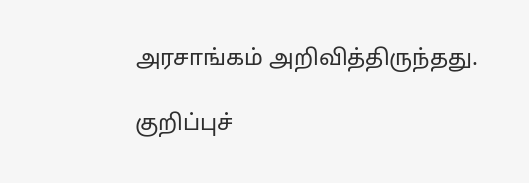அரசாங்கம் அறிவித்திருந்தது.

குறிப்புச்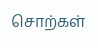சொற்கள்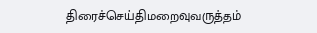திரைச்செய்திமறைவுவருத்தம்